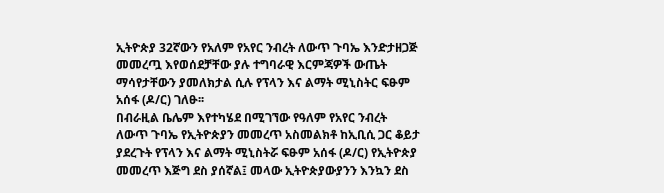ኢትዮጵያ 32ኛውን የአለም የአየር ንብረት ለውጥ ጉባኤ እንድታዘጋጅ መመረጧ እየወሰደቻቸው ያሉ ተግባራዊ እርምጃዎች ውጤት ማሳየታቸውን ያመለክታል ሲሉ የፕላን እና ልማት ሚኒስትር ፍፁም አሰፋ (ዶ/ር) ገለፁ፡፡
በብራዚል ቤሌም እየተካሄደ በሚገኘው የዓለም የአየር ንብረት ለውጥ ጉባኤ የኢትዮጵያን መመረጥ አስመልክቶ ከኢቢሲ ጋር ቆይታ ያደረጉት የፕላን እና ልማት ሚኒስትሯ ፍፁም አሰፋ (ዶ/ር) የኢትዮጵያ መመረጥ እጅግ ደስ ያሰኛል፤ መላው ኢትዮጵያውያንን እንኳን ደስ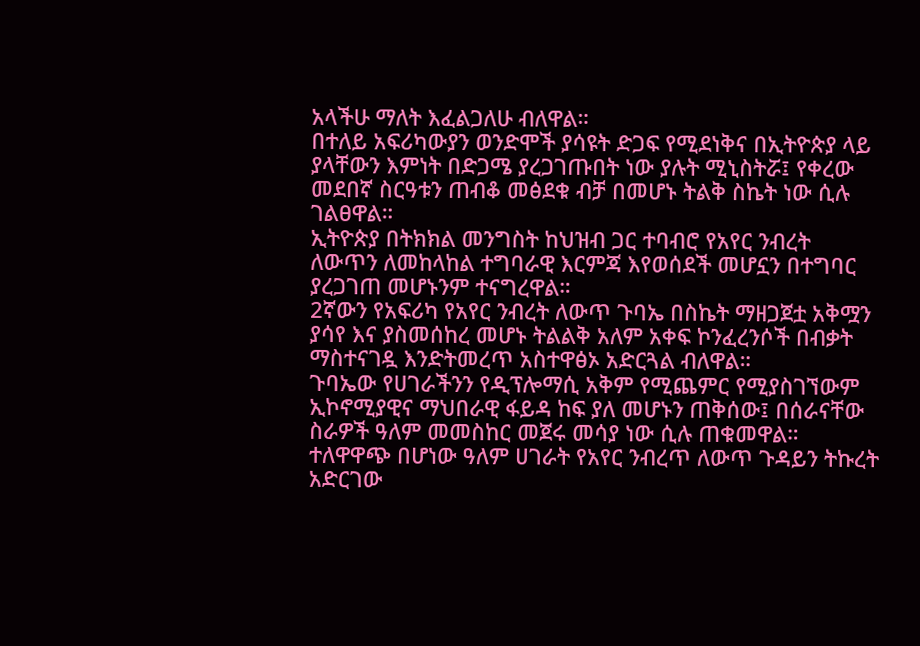አላችሁ ማለት እፈልጋለሁ ብለዋል።
በተለይ አፍሪካውያን ወንድሞች ያሳዩት ድጋፍ የሚደነቅና በኢትዮጵያ ላይ ያላቸውን እምነት በድጋሜ ያረጋገጡበት ነው ያሉት ሚኒስትሯ፤ የቀረው መደበኛ ስርዓቱን ጠብቆ መፅደቁ ብቻ በመሆኑ ትልቅ ስኬት ነው ሲሉ ገልፀዋል።
ኢትዮጵያ በትክክል መንግስት ከህዝብ ጋር ተባብሮ የአየር ንብረት ለውጥን ለመከላከል ተግባራዊ እርምጃ እየወሰደች መሆኗን በተግባር ያረጋገጠ መሆኑንም ተናግረዋል።
2ኛውን የአፍሪካ የአየር ንብረት ለውጥ ጉባኤ በስኬት ማዘጋጀቷ አቅሟን ያሳየ እና ያስመሰከረ መሆኑ ትልልቅ አለም አቀፍ ኮንፈረንሶች በብቃት ማስተናገዷ እንድትመረጥ አስተዋፅኦ አድርጓል ብለዋል።
ጉባኤው የሀገራችንን የዲፕሎማሲ አቅም የሚጨምር የሚያስገኘውም ኢኮኖሚያዊና ማህበራዊ ፋይዳ ከፍ ያለ መሆኑን ጠቅሰው፤ በሰራናቸው ስራዎች ዓለም መመስከር መጀሩ መሳያ ነው ሲሉ ጠቁመዋል።
ተለዋዋጭ በሆነው ዓለም ሀገራት የአየር ንብረጥ ለውጥ ጉዳይን ትኩረት አድርገው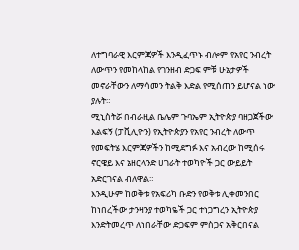ለተግባራዊ እርምጃዎች እንዲፈጥኑ ብሎም የአየር ንብረት ለውጥን የመከላከል የገንዘብ ድጋፍ ምቹ ሁኔታዎች መኖራቸውን ለማሳመን ትልቅ እድል የሚሰጠን ይሆናል ነው ያሉት።
ሚኒስትሯ በብራዚል ቤሌም ጉባኤም ኢትዮጵያ ባዘጋጀችው እልፍኝ (ፓቪሊዮን) የኢትዮጵያን የአየር ንብረት ለውጥ የመፍትሄ እርምጃዎችን ከሚደግፉ እና አብረው ከሚሰሩ ኖርዌይ እና ኔዘርላንድ ሀገራት ተወካዮች ጋር ውይይት አድርገናል ብለዋል።
እንዲሁም ከወቅቱ የአፍሪካ ቡድን የወቅቱ ሊቀመንበር ከነበረችው ታንዛንያ ተወካዬች ጋር ተነጋግረን ኢትዮጵያ እንድትመረጥ ለነበራቸው ድጋፍም ምስጋና አቅርበናል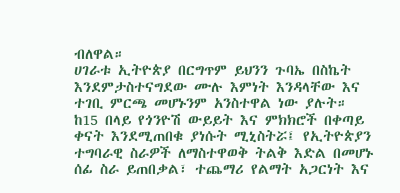ብለዋል።
ሀገራቱ ኢትዮጵያ በርግጥም ይህንን ጉባኤ በስኬት እንደምታስተናግደው ሙሉ እምነት እንዳላቸው እና ተገቢ ምርጫ መሆኑንም አንስተዋል ነው ያሉት።
ከ15 በላይ የጎንዮሽ ውይይት እና ምክክሮች በቀጣይ ቀናት እንደሚጠበቁ ያነሱት ሚኒስትሯ፤ የኢትዮጵያን ተግባራዊ ስራዎች ለማስተዋወቅ ትልቅ እድል በመሆኑ ሰፊ ስራ ይጠበቃል፣ ተጨማሪ የልማት አጋርነት እና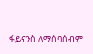ፋይናንስ ለማሰባሰብም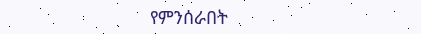የምንሰራበት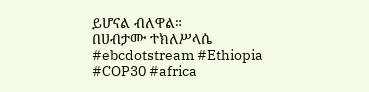ይሆናል ብለዋል።
በሀብታሙ ተክለሥላሴ
#ebcdotstream #Ethiopia #COP30 #africa